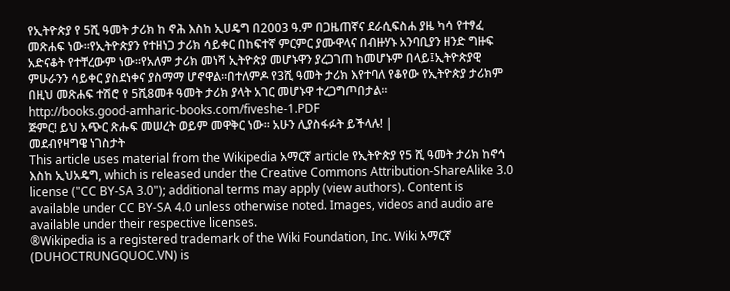የኢትዮጵያ የ 5ሺ ዓመት ታሪክ ከ ኖሕ እስከ ኢሀዴግ በ2003 ዓ.ም በጋዜጠኛና ደራሲፍስሐ ያዜ ካሳ የተፃፈ መጽሐፍ ነው።የኢትዮጵያን የተዘነጋ ታሪክ ሳይቀር በከፍተኛ ምርምር ያሙዋላና በብዙሃኑ አንባቢያን ዘንድ ግዙፍ አድናቆት የተቸረውም ነው።የአለም ታሪክ መነሻ ኢትዮጵያ መሆኑዋን ያረጋገጠ ከመሆኑም በላይ፤ኢትዮጵያዊ ምሁራንን ሳይቀር ያስደነቀና ያስማማ ሆኖዋል።በተለምዶ የ3ሺ ዓመት ታሪክ እየተባለ የቆየው የኢትዮጵያ ታሪክም በዚህ መጽሐፍ ተሽሮ የ 5ሺ8መቶ ዓመት ታሪክ ያላት አገር መሆኑዋ ተረጋግጦበታል።
http://books.good-amharic-books.com/fiveshe-1.PDF
ጅምር! ይህ አጭር ጽሑፍ መሠረት ወይም መዋቅር ነው። አሁን ሊያስፋፉት ይችላሉ! |
መደብየዛግዌ ነገስታት
This article uses material from the Wikipedia አማርኛ article የኢትዮጵያ የ5 ሺ ዓመት ታሪክ ከኖኅ እስከ ኢህአዴግ, which is released under the Creative Commons Attribution-ShareAlike 3.0 license ("CC BY-SA 3.0"); additional terms may apply (view authors). Content is available under CC BY-SA 4.0 unless otherwise noted. Images, videos and audio are available under their respective licenses.
®Wikipedia is a registered trademark of the Wiki Foundation, Inc. Wiki አማርኛ (DUHOCTRUNGQUOC.VN) is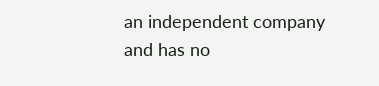an independent company and has no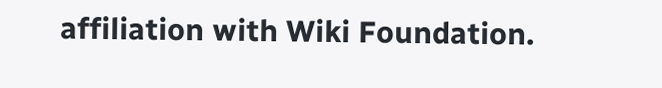affiliation with Wiki Foundation.